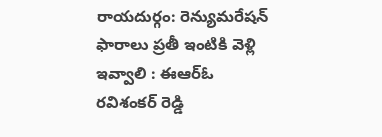రాయదుర్గం: రెన్యుమరేషన్ ఫారాలు ప్రతీ ఇంటికి వెళ్లి ఇవ్వాలి : ఈఆర్ఓ రవిశంకర్ రెడ్డి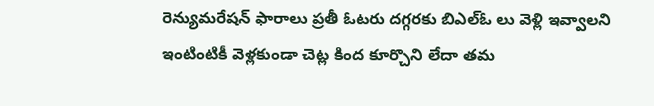రెన్యుమరేషన్ ఫారాలు ప్రతీ ఓటరు దగ్గరకు బిఎల్ఓ లు వెళ్లి ఇవ్వాలని ఇంటింటికీ వెళ్లకుండా చెట్ల కింద కూర్చొని లేదా తమ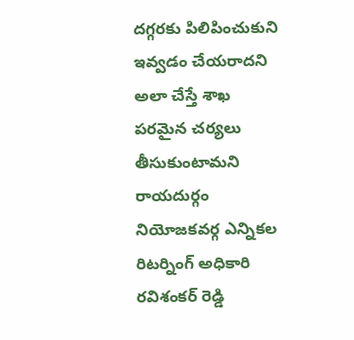దగ్గరకు పిలిపించుకుని ఇవ్వడం చేయరాదని అలా చేస్తే శాఖ పరమైన చర్యలు తీసుకుంటామని రాయదుర్గం నియోజకవర్గ ఎన్నికల రిటర్నింగ్ అధికారి రవిశంకర్ రెడ్డి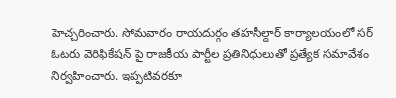హెచ్చరించారు. సోమవారం రాయదుర్గం తహసీల్దార్ కార్యాలయంలో సర్ ఓటరు వెరిఫికేషన్ పై రాజకీయ పార్టీల ప్రతినిధులుతో ప్రత్యేక సమావేశం నిర్వహించారు. ఇప్పటివరకూ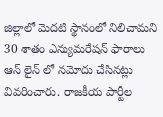జిల్లాలో మెదటి స్థానంలో నిలిచామని 30 శాతం ఎన్యుమరేషన్ ఫారాలు ఆన్ లైన్ లో నమోదు చేసినట్లు వివరించారు. రాజకీయ పార్టీల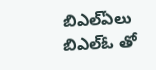బిఎల్ఏలు బిఎల్ఓ తో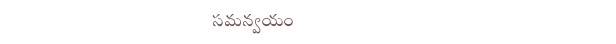సమన్వయం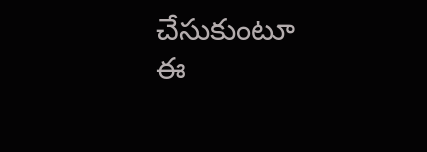చేసుకుంటూ ఈ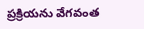ప్రక్రియను వేగవంత